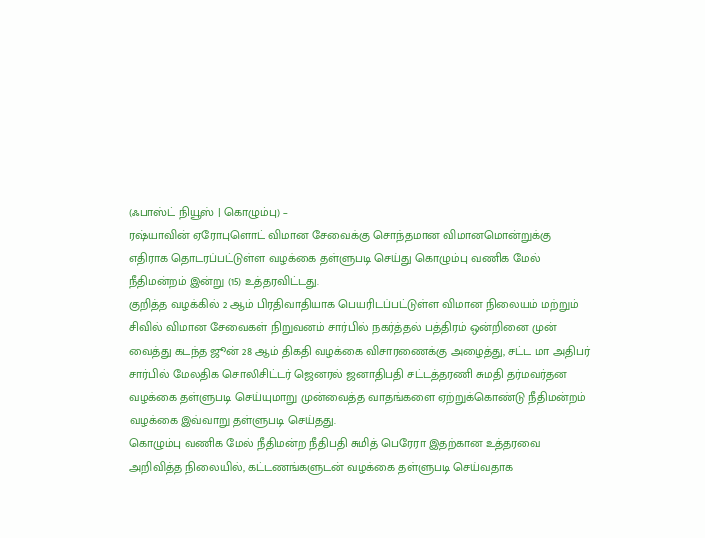(ஃபாஸ்ட் நியூஸ் | கொழும்பு) –
ரஷ்யாவின் ஏரோபுளொட் விமான சேவைக்கு சொந்தமான விமானமொன்றுக்கு எதிராக தொடரப்பட்டுள்ள வழக்கை தள்ளுபடி செய்து கொழும்பு வணிக மேல் நீதிமன்றம் இன்று (15) உத்தரவிட்டது.
குறித்த வழக்கில் 2 ஆம் பிரதிவாதியாக பெயரிடப்பட்டுள்ள விமான நிலையம் மற்றும் சிவில் விமான சேவைகள் நிறுவனம் சார்பில் நகர்த்தல் பத்திரம் ஒன்றினை முன் வைத்து கடந்த ஜூன் 28 ஆம் திகதி வழக்கை விசாரணைக்கு அழைத்து, சட்ட மா அதிபர் சார்பில் மேலதிக சொலிசிட்டர் ஜெனரல் ஜனாதிபதி சட்டத்தரணி சுமதி தர்மவர்தன வழக்கை தள்ளுபடி செய்யுமாறு முன்வைத்த வாதங்களை ஏற்றுக்கொண்டு நீதிமன்றம் வழக்கை இவ்வாறு தள்ளுபடி செய்தது.
கொழும்பு வணிக மேல் நீதிமன்ற நீதிபதி சுமித் பெரேரா இதற்கான உத்தரவை அறிவித்த நிலையில், கட்டணங்களுடன் வழக்கை தள்ளுபடி செய்வதாக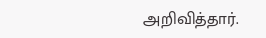அறிவித்தார்.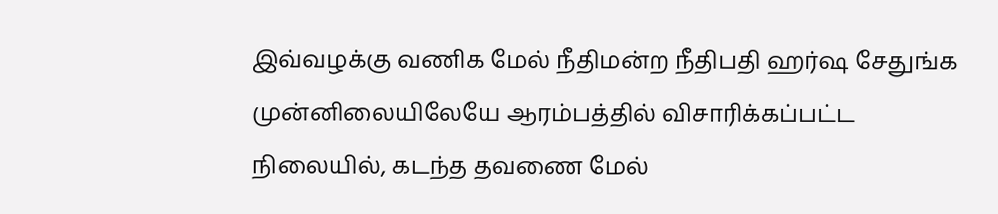இவ்வழக்கு வணிக மேல் நீதிமன்ற நீதிபதி ஹர்ஷ சேதுங்க முன்னிலையிலேயே ஆரம்பத்தில் விசாரிக்கப்பட்ட நிலையில், கடந்த தவணை மேல்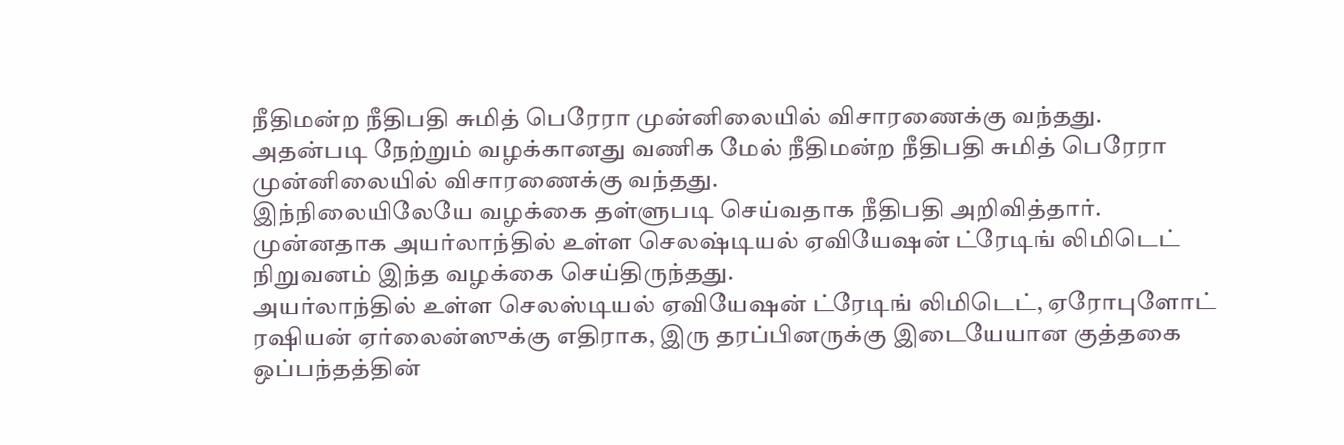நீதிமன்ற நீதிபதி சுமித் பெரேரா முன்னிலையில் விசாரணைக்கு வந்தது.
அதன்படி நேற்றும் வழக்கானது வணிக மேல் நீதிமன்ற நீதிபதி சுமித் பெரேரா முன்னிலையில் விசாரணைக்கு வந்தது.
இந்நிலையிலேயே வழக்கை தள்ளுபடி செய்வதாக நீதிபதி அறிவித்தார்.
முன்னதாக அயர்லாந்தில் உள்ள செலஷ்டியல் ஏவியேஷன் ட்ரேடிங் லிமிடெட் நிறுவனம் இந்த வழக்கை செய்திருந்தது.
அயர்லாந்தில் உள்ள செலஸ்டியல் ஏவியேஷன் ட்ரேடிங் லிமிடெட், ஏரோபுளோட் ரஷியன் ஏர்லைன்ஸுக்கு எதிராக, இரு தரப்பினருக்கு இடையேயான குத்தகை ஒப்பந்தத்தின்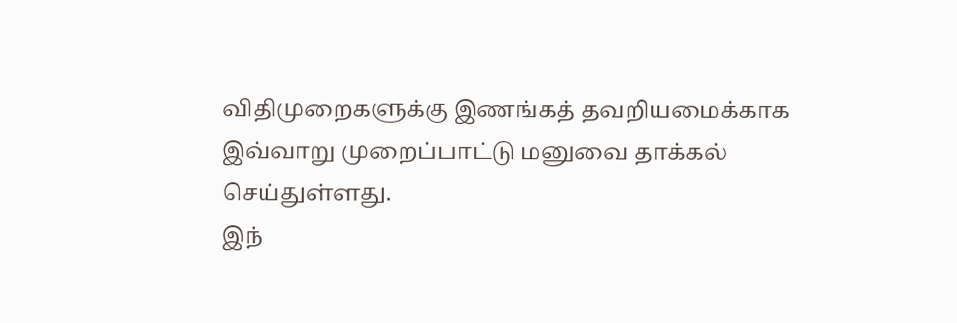விதிமுறைகளுக்கு இணங்கத் தவறியமைக்காக இவ்வாறு முறைப்பாட்டு மனுவை தாக்கல் செய்துள்ளது.
இந்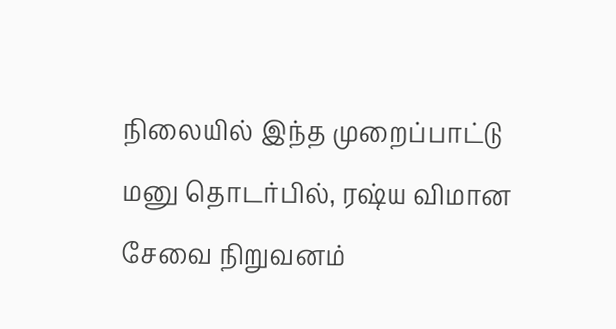நிலையில் இந்த முறைப்பாட்டு மனு தொடர்பில், ரஷ்ய விமான சேவை நிறுவனம்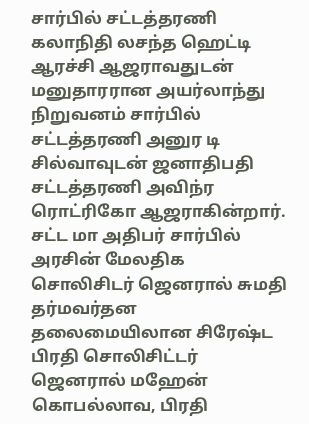சார்பில் சட்டத்தரணி கலாநிதி லசந்த ஹெட்டி ஆரச்சி ஆஜராவதுடன் மனுதாரரான அயர்லாந்து நிறுவனம் சார்பில் சட்டத்தரணி அனுர டி சில்வாவுடன் ஜனாதிபதி சட்டத்தரணி அவிந்ர ரொட்ரிகோ ஆஜராகின்றார்.
சட்ட மா அதிபர் சார்பில் அரசின் மேலதிக சொலிசிடர் ஜெனரால் சுமதி தர்மவர்தன தலைமையிலான சிரேஷ்ட பிரதி சொலிசிட்டர் ஜெனரால் மஹேன் கொபல்லாவ, பிரதி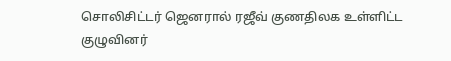சொலிசிட்டர் ஜெனரால் ரஜீவ் குணதிலக உள்ளிட்ட குழுவினர்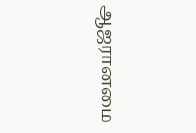ஆஜரானமை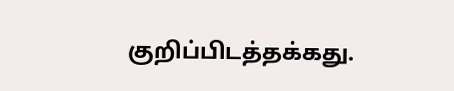குறிப்பிடத்தக்கது.